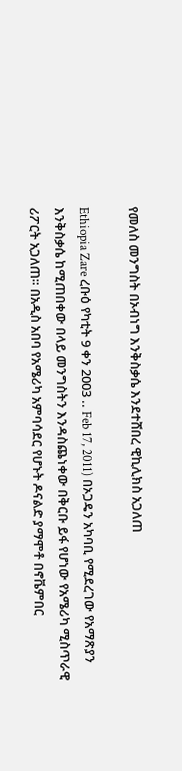የመለስ መንግስት በኦብነግ እንቅስቃሴ እንደተሸበረ ዊኪሊክስ አጋለጠ

Ethiopia Zare ረቡዕ የካቲት 9 ቀን 2003 .. Feb 17, 2011) በኦጋዴን አካባቢ የሚደረገው የአማጽያን እንቅስቃሴ ከሚጠበቀው በላይ መንግስትን እንዳስጨነቀው በቅርቡ ይፋ የሆነው የአሜሪካ ሚስጥራዊ ሪፖርት አጋለጠ። በአዲስ አበባ የአሜሪካ አምባሳደር የሆኑት ዶናልድ ያማሞቶ በኖቬምበር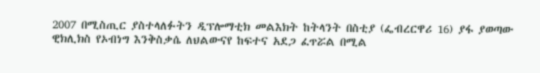2007 በሚስጢር ያስተላለፉትን ዲፕሎማቲክ መልእክት ከትላንት በስቲያ (ፌብረርዋሪ 16) ያፋ ያወጣው ዊክሊክስ የኦብነግ እንቅስቃሴ ለህልውናየ ከፍተና አደጋ ፈጥሯል በሚል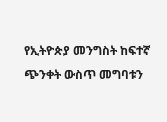የኢትዮጵያ መንግስት ከፍተኛ ጭንቀት ውስጥ መግባቱን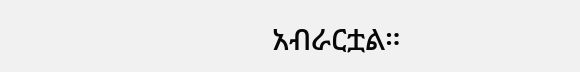አብራርቷል።